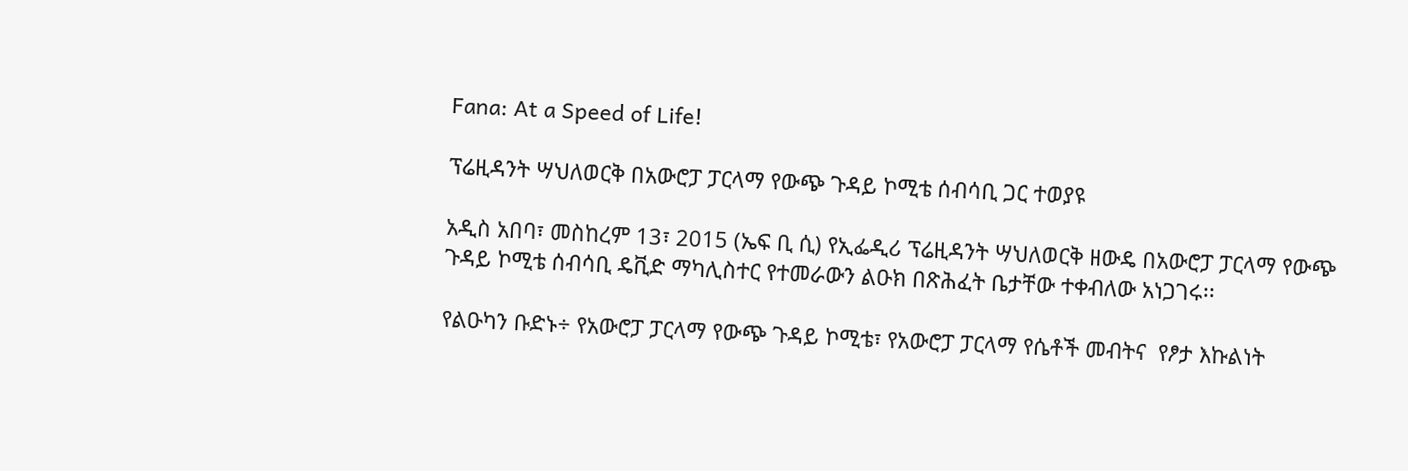Fana: At a Speed of Life!

ፕሬዚዳንት ሣህለወርቅ በአውሮፓ ፓርላማ የውጭ ጉዳይ ኮሚቴ ሰብሳቢ ጋር ተወያዩ

አዲስ አበባ፣ መስከረም 13፣ 2015 (ኤፍ ቢ ሲ) የኢፌዲሪ ፕሬዚዳንት ሣህለወርቅ ዘውዴ በአውሮፓ ፓርላማ የውጭ ጉዳይ ኮሚቴ ሰብሳቢ ዴቪድ ማካሊስተር የተመራውን ልዑክ በጽሕፈት ቤታቸው ተቀብለው አነጋገሩ፡፡

የልዑካን ቡድኑ÷ የአውሮፓ ፓርላማ የውጭ ጉዳይ ኮሚቴ፣ የአውሮፓ ፓርላማ የሴቶች መብትና  የፆታ እኩልነት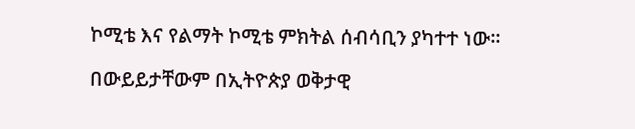ኮሚቴ እና የልማት ኮሚቴ ምክትል ሰብሳቢን ያካተተ ነው፡፡

በውይይታቸውም በኢትዮጵያ ወቅታዊ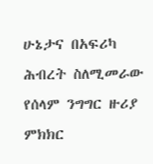ሁኔታና በአፍሪካ ሕብረት ስለሚመራው የሰላም ንግግር ዙሪያ ምክክር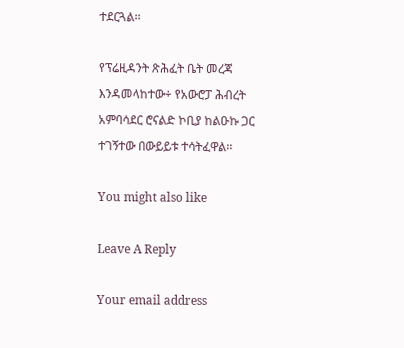ተደርጓል፡፡

የፕሬዚዳንት ጽሕፈት ቤት መረጃ እንዳመላከተው÷ የአውሮፓ ሕብረት አምባሳደር ሮናልድ ኮቢያ ከልዑኩ ጋር ተገኝተው በውይይቱ ተሳትፈዋል፡፡

You might also like

Leave A Reply

Your email address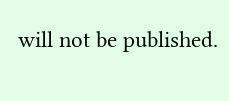will not be published.